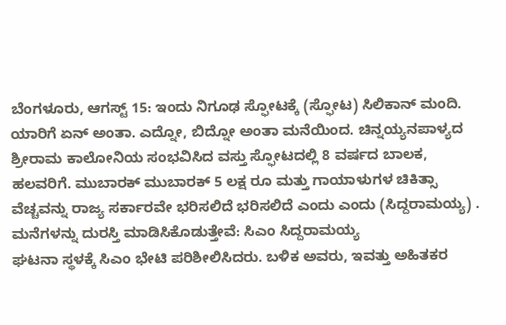ಬೆಂಗಳೂರು, ಆಗಸ್ಟ್ 15: ಇಂದು ನಿಗೂಢ ಸ್ಫೋಟಕ್ಕೆ (ಸ್ಫೋಟ) ಸಿಲಿಕಾನ್ ಮಂದಿ. ಯಾರಿಗೆ ಏನ್ ಅಂತಾ. ಎದ್ನೋ, ಬಿದ್ನೋ ಅಂತಾ ಮನೆಯಿಂದ. ಚಿನ್ನಯ್ಯನಪಾಳ್ಯದ ಶ್ರೀರಾಮ ಕಾಲೋನಿಯ ಸಂಭವಿಸಿದ ವಸ್ತು ಸ್ಫೋಟದಲ್ಲಿ 8 ವರ್ಷದ ಬಾಲಕ, ಹಲವರಿಗೆ. ಮುಬಾರಕ್ ಮುಬಾರಕ್ 5 ಲಕ್ಷ ರೂ ಮತ್ತು ಗಾಯಾಳುಗಳ ಚಿಕಿತ್ಸಾ ವೆಚ್ಚವನ್ನು ರಾಜ್ಯ ಸರ್ಕಾರವೇ ಭರಿಸಲಿದೆ ಭರಿಸಲಿದೆ ಎಂದು ಎಂದು (ಸಿದ್ದರಾಮಯ್ಯ) .
ಮನೆಗಳನ್ನು ದುರಸ್ತಿ ಮಾಡಿಸಿಕೊಡುತ್ತೇವೆ: ಸಿಎಂ ಸಿದ್ದರಾಮಯ್ಯ
ಘಟನಾ ಸ್ಥಳಕ್ಕೆ ಸಿಎಂ ಭೇಟಿ ಪರಿಶೀಲಿಸಿದರು. ಬಳಿಕ ಅವರು, ಇವತ್ತು ಅಹಿತಕರ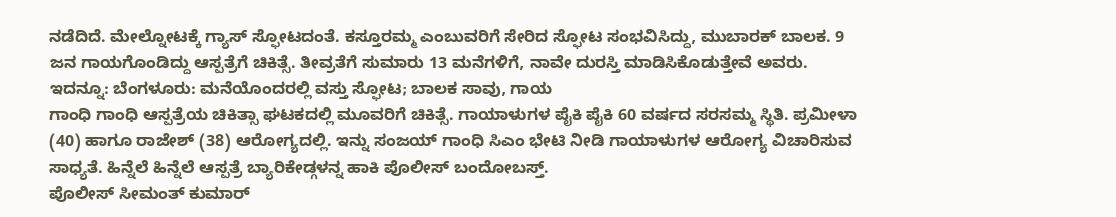ನಡೆದಿದೆ. ಮೇಲ್ನೋಟಕ್ಕೆ ಗ್ಯಾಸ್ ಸ್ಫೋಟದಂತೆ. ಕಸ್ತೂರಮ್ಮ ಎಂಬುವರಿಗೆ ಸೇರಿದ ಸ್ಫೋಟ ಸಂಭವಿಸಿದ್ದು, ಮುಬಾರಕ್ ಬಾಲಕ. 9 ಜನ ಗಾಯಗೊಂಡಿದ್ದು ಆಸ್ಪತ್ರೆಗೆ ಚಿಕಿತ್ಸೆ. ತೀವ್ರತೆಗೆ ಸುಮಾರು 13 ಮನೆಗಳಿಗೆ, ನಾವೇ ದುರಸ್ತಿ ಮಾಡಿಸಿಕೊಡುತ್ತೇವೆ ಅವರು.
ಇದನ್ನೂ: ಬೆಂಗಳೂರು: ಮನೆಯೊಂದರಲ್ಲಿ ವಸ್ತು ಸ್ಫೋಟ; ಬಾಲಕ ಸಾವು, ಗಾಯ
ಗಾಂಧಿ ಗಾಂಧಿ ಆಸ್ಪತ್ರೆಯ ಚಿಕಿತ್ಸಾ ಘಟಕದಲ್ಲಿ ಮೂವರಿಗೆ ಚಿಕಿತ್ಸೆ. ಗಾಯಾಳುಗಳ ಪೈಕಿ ಪೈಕಿ 60 ವರ್ಷದ ಸರಸಮ್ಮ ಸ್ಥಿತಿ. ಪ್ರಮೀಳಾ (40) ಹಾಗೂ ರಾಜೇಶ್ (38) ಆರೋಗ್ಯದಲ್ಲಿ. ಇನ್ನು ಸಂಜಯ್ ಗಾಂಧಿ ಸಿಎಂ ಭೇಟಿ ನೀಡಿ ಗಾಯಾಳುಗಳ ಆರೋಗ್ಯ ವಿಚಾರಿಸುವ ಸಾಧ್ಯತೆ. ಹಿನ್ನೆಲೆ ಹಿನ್ನೆಲೆ ಆಸ್ಪತ್ರೆ ಬ್ಯಾರಿಕೇಡ್ಗಳನ್ನ ಹಾಕಿ ಪೊಲೀಸ್ ಬಂದೋಬಸ್ತ್.
ಪೊಲೀಸ್ ಸೀಮಂತ್ ಕುಮಾರ್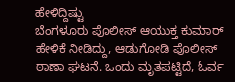ಹೇಳಿದ್ದಿಷ್ಟು
ಬೆಂಗಳೂರು ಪೊಲೀಸ್ ಆಯುಕ್ತ ಕುಮಾರ್ ಹೇಳಿಕೆ ನೀಡಿದ್ದು, ಆಡುಗೋಡಿ ಪೊಲೀಸ್ ಠಾಣಾ ಘಟನೆ. ಒಂದು ಮೃತಪಟ್ಟಿದೆ, ಓರ್ವ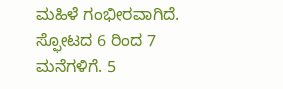ಮಹಿಳೆ ಗಂಭೀರವಾಗಿದೆ. ಸ್ಫೋಟದ 6 ರಿಂದ 7 ಮನೆಗಳಿಗೆ. 5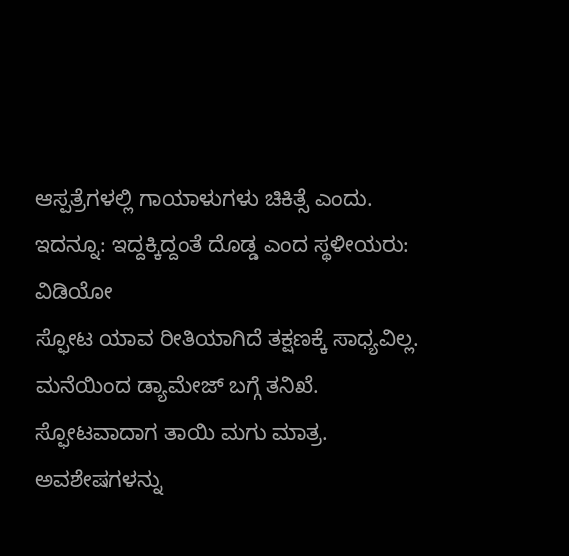ಆಸ್ಪತ್ರೆಗಳಲ್ಲಿ ಗಾಯಾಳುಗಳು ಚಿಕಿತ್ಸೆ ಎಂದು.
ಇದನ್ನೂ: ಇದ್ದಕ್ಕಿದ್ದಂತೆ ದೊಡ್ಡ ಎಂದ ಸ್ಥಳೀಯರು: ವಿಡಿಯೋ
ಸ್ಫೋಟ ಯಾವ ರೀತಿಯಾಗಿದೆ ತಕ್ಷಣಕ್ಕೆ ಸಾಧ್ಯವಿಲ್ಲ. ಮನೆಯಿಂದ ಡ್ಯಾಮೇಜ್ ಬಗ್ಗೆ ತನಿಖೆ. ಸ್ಫೋಟವಾದಾಗ ತಾಯಿ ಮಗು ಮಾತ್ರ. ಅವಶೇಷಗಳನ್ನು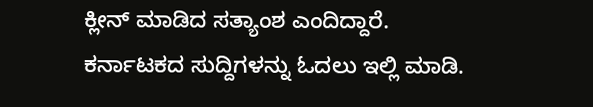ಕ್ಲೀನ್ ಮಾಡಿದ ಸತ್ಯಾಂಶ ಎಂದಿದ್ದಾರೆ.
ಕರ್ನಾಟಕದ ಸುದ್ದಿಗಳನ್ನು ಓದಲು ಇಲ್ಲಿ ಮಾಡಿ.